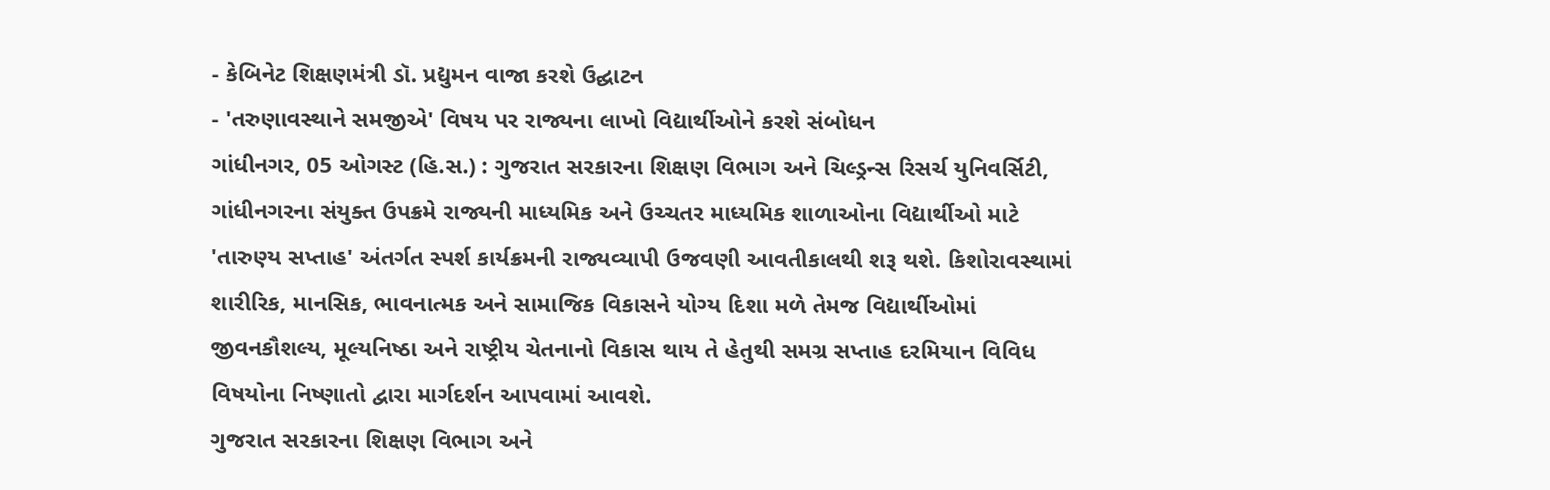- કેબિનેટ શિક્ષણમંત્રી ડૉ. પ્રદ્યુમન વાજા કરશે ઉદ્ઘાટન
- 'તરુણાવસ્થાને સમજીએ' વિષય પર રાજ્યના લાખો વિદ્યાર્થીઓને કરશે સંબોધન
ગાંધીનગર, 05 ઓગસ્ટ (હિ.સ.) : ગુજરાત સરકારના શિક્ષણ વિભાગ અને ચિલ્ડ્રન્સ રિસર્ચ યુનિવર્સિટી, ગાંધીનગરના સંયુક્ત ઉપક્રમે રાજ્યની માધ્યમિક અને ઉચ્ચતર માધ્યમિક શાળાઓના વિદ્યાર્થીઓ માટે 'તારુણ્ય સપ્તાહ' અંતર્ગત સ્પર્શ કાર્યક્રમની રાજ્યવ્યાપી ઉજવણી આવતીકાલથી શરૂ થશે. કિશોરાવસ્થામાં શારીરિક, માનસિક, ભાવનાત્મક અને સામાજિક વિકાસને યોગ્ય દિશા મળે તેમજ વિદ્યાર્થીઓમાં જીવનકૌશલ્ય, મૂલ્યનિષ્ઠા અને રાષ્ટ્રીય ચેતનાનો વિકાસ થાય તે હેતુથી સમગ્ર સપ્તાહ દરમિયાન વિવિધ વિષયોના નિષ્ણાતો દ્વારા માર્ગદર્શન આપવામાં આવશે.
ગુજરાત સરકારના શિક્ષણ વિભાગ અને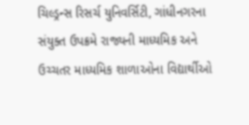ચિલ્ડ્રન્સ રિસર્ચ યુનિવર્સિટી, ગાંધીનગરના સંયુક્ત ઉપક્રમે રાજ્યની માધ્યમિક અને ઉચ્ચતર માધ્યમિક શાળાઓના વિદ્યાર્થીઓ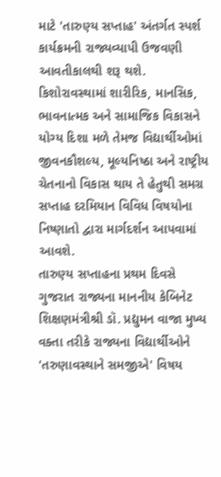માટે 'તારુણ્ય સપ્તાહ' અંતર્ગત સ્પર્શ કાર્યક્રમની રાજ્યવ્યાપી ઉજવણી આવતીકાલથી શરૂ થશે. કિશોરાવસ્થામાં શારીરિક, માનસિક, ભાવનાત્મક અને સામાજિક વિકાસને યોગ્ય દિશા મળે તેમજ વિદ્યાર્થીઓમાં જીવનકૌશલ્ય, મૂલ્યનિષ્ઠા અને રાષ્ટ્રીય ચેતનાનો વિકાસ થાય તે હેતુથી સમગ્ર સપ્તાહ દરમિયાન વિવિધ વિષયોના નિષ્ણાતો દ્વારા માર્ગદર્શન આપવામાં આવશે.
તારુણ્ય સપ્તાહના પ્રથમ દિવસે ગુજરાત રાજ્યના માનનીય કેબિનેટ શિક્ષણમંત્રીશ્રી ડૉ. પ્રદ્યુમન વાજા મુખ્ય વક્તા તરીકે રાજ્યના વિદ્યાર્થીઓને 'તરુણાવસ્થાને સમજીએ' વિષય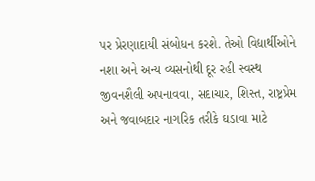પર પ્રેરણાદાયી સંબોધન કરશે. તેઓ વિદ્યાર્થીઓને નશા અને અન્ય વ્યસનોથી દૂર રહી સ્વસ્થ જીવનશૈલી અપનાવવા, સદાચાર, શિસ્ત, રાષ્ટ્રપ્રેમ અને જવાબદાર નાગરિક તરીકે ઘડાવા માટે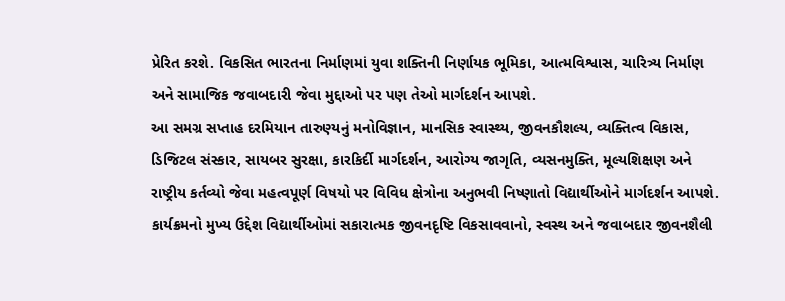પ્રેરિત કરશે. વિકસિત ભારતના નિર્માણમાં યુવા શક્તિની નિર્ણાયક ભૂમિકા, આત્મવિશ્વાસ, ચારિત્ર્ય નિર્માણ અને સામાજિક જવાબદારી જેવા મુદ્દાઓ પર પણ તેઓ માર્ગદર્શન આપશે.
આ સમગ્ર સપ્તાહ દરમિયાન તારુણ્યનું મનોવિજ્ઞાન, માનસિક સ્વાસ્થ્ય, જીવનકૌશલ્ય, વ્યક્તિત્વ વિકાસ, ડિજિટલ સંસ્કાર, સાયબર સુરક્ષા, કારકિર્દી માર્ગદર્શન, આરોગ્ય જાગૃતિ, વ્યસનમુક્તિ, મૂલ્યશિક્ષણ અને રાષ્ટ્રીય કર્તવ્યો જેવા મહત્વપૂર્ણ વિષયો પર વિવિધ ક્ષેત્રોના અનુભવી નિષ્ણાતો વિદ્યાર્થીઓને માર્ગદર્શન આપશે. કાર્યક્રમનો મુખ્ય ઉદ્દેશ વિદ્યાર્થીઓમાં સકારાત્મક જીવનદૃષ્ટિ વિકસાવવાનો, સ્વસ્થ અને જવાબદાર જીવનશૈલી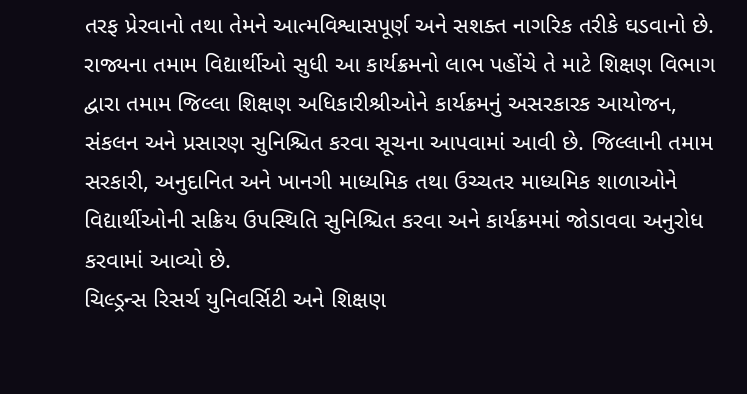તરફ પ્રેરવાનો તથા તેમને આત્મવિશ્વાસપૂર્ણ અને સશક્ત નાગરિક તરીકે ઘડવાનો છે.
રાજ્યના તમામ વિદ્યાર્થીઓ સુધી આ કાર્યક્રમનો લાભ પહોંચે તે માટે શિક્ષણ વિભાગ દ્વારા તમામ જિલ્લા શિક્ષણ અધિકારીશ્રીઓને કાર્યક્રમનું અસરકારક આયોજન, સંકલન અને પ્રસારણ સુનિશ્ચિત કરવા સૂચના આપવામાં આવી છે. જિલ્લાની તમામ સરકારી, અનુદાનિત અને ખાનગી માધ્યમિક તથા ઉચ્ચતર માધ્યમિક શાળાઓને વિદ્યાર્થીઓની સક્રિય ઉપસ્થિતિ સુનિશ્ચિત કરવા અને કાર્યક્રમમાં જોડાવવા અનુરોધ કરવામાં આવ્યો છે.
ચિલ્ડ્રન્સ રિસર્ચ યુનિવર્સિટી અને શિક્ષણ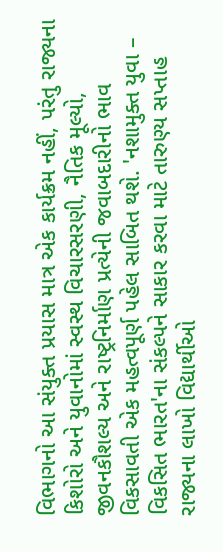વિભાગનો આ સંયુક્ત પ્રયાસ માત્ર એક કાર્યક્રમ નહીં, પરંતુ રાજ્યના કિશોરો અને યુવાનોમાં સ્વસ્થ વિચારસરણી, નૈતિક મૂલ્યો, જીવનકૌશલ્ય અને રાષ્ટ્રનિર્માણ પ્રત્યેની જવાબદારીનો ભાવ વિકસાવતી એક મહત્વપૂર્ણ પહેલ સાબિત થશે. 'નશામુક્ત યુવા – વિકસિત ભારત'ના સંકલ્પને સાકાર કરવા માટે તારુણ્ય સપ્તાહ રાજ્યના લાખો વિદ્યાર્થીઓ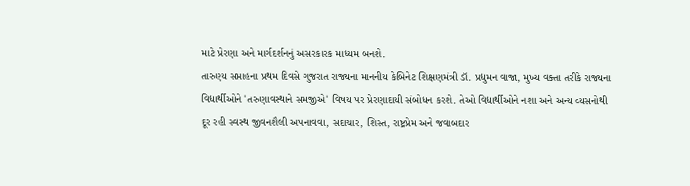માટે પ્રેરણા અને માર્ગદર્શનનું અસરકારક માધ્યમ બનશે.
તારુણ્ય સપ્તાહના પ્રથમ દિવસે ગુજરાત રાજ્યના માનનીય કેબિનેટ શિક્ષણમંત્રી ડૉ. પ્રદ્યુમન વાજા, મુખ્ય વક્તા તરીકે રાજ્યના વિદ્યાર્થીઓને 'તરુણાવસ્થાને સમજીએ' વિષય પર પ્રેરણાદાયી સંબોધન કરશે. તેઓ વિદ્યાર્થીઓને નશા અને અન્ય વ્યસનોથી દૂર રહી સ્વસ્થ જીવનશૈલી અપનાવવા, સદાચાર, શિસ્ત, રાષ્ટ્રપ્રેમ અને જવાબદાર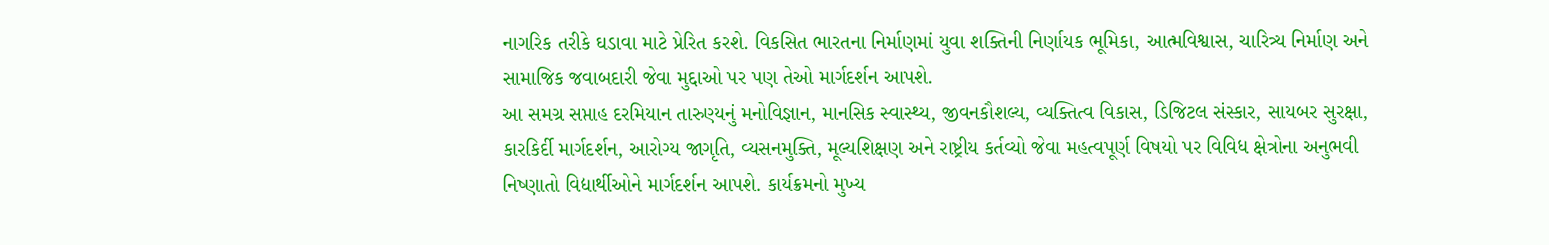નાગરિક તરીકે ઘડાવા માટે પ્રેરિત કરશે. વિકસિત ભારતના નિર્માણમાં યુવા શક્તિની નિર્ણાયક ભૂમિકા, આત્મવિશ્વાસ, ચારિત્ર્ય નિર્માણ અને સામાજિક જવાબદારી જેવા મુદ્દાઓ પર પણ તેઓ માર્ગદર્શન આપશે.
આ સમગ્ર સપ્તાહ દરમિયાન તારુણ્યનું મનોવિજ્ઞાન, માનસિક સ્વાસ્થ્ય, જીવનકૌશલ્ય, વ્યક્તિત્વ વિકાસ, ડિજિટલ સંસ્કાર, સાયબર સુરક્ષા, કારકિર્દી માર્ગદર્શન, આરોગ્ય જાગૃતિ, વ્યસનમુક્તિ, મૂલ્યશિક્ષણ અને રાષ્ટ્રીય કર્તવ્યો જેવા મહત્વપૂર્ણ વિષયો પર વિવિધ ક્ષેત્રોના અનુભવી નિષ્ણાતો વિદ્યાર્થીઓને માર્ગદર્શન આપશે. કાર્યક્રમનો મુખ્ય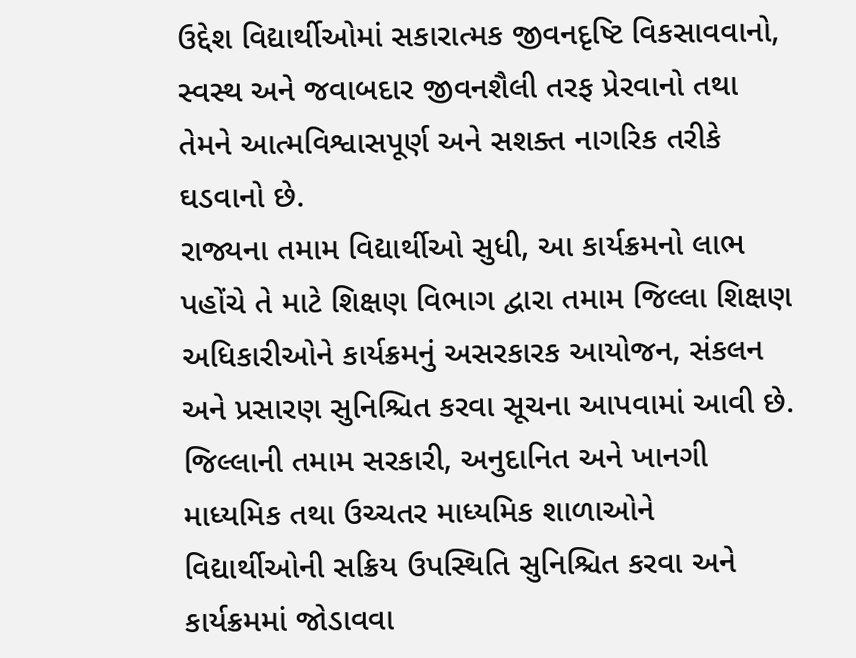ઉદ્દેશ વિદ્યાર્થીઓમાં સકારાત્મક જીવનદૃષ્ટિ વિકસાવવાનો, સ્વસ્થ અને જવાબદાર જીવનશૈલી તરફ પ્રેરવાનો તથા તેમને આત્મવિશ્વાસપૂર્ણ અને સશક્ત નાગરિક તરીકે ઘડવાનો છે.
રાજ્યના તમામ વિદ્યાર્થીઓ સુધી, આ કાર્યક્રમનો લાભ પહોંચે તે માટે શિક્ષણ વિભાગ દ્વારા તમામ જિલ્લા શિક્ષણ અધિકારીઓને કાર્યક્રમનું અસરકારક આયોજન, સંકલન અને પ્રસારણ સુનિશ્ચિત કરવા સૂચના આપવામાં આવી છે. જિલ્લાની તમામ સરકારી, અનુદાનિત અને ખાનગી માધ્યમિક તથા ઉચ્ચતર માધ્યમિક શાળાઓને વિદ્યાર્થીઓની સક્રિય ઉપસ્થિતિ સુનિશ્ચિત કરવા અને કાર્યક્રમમાં જોડાવવા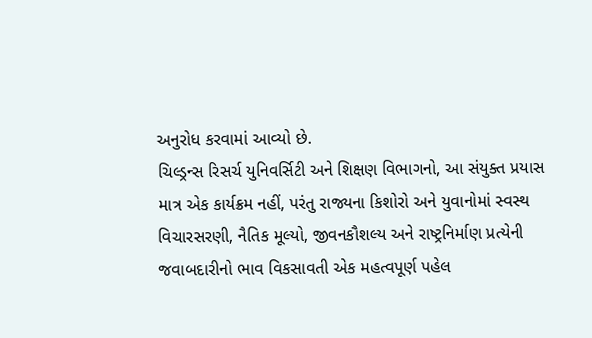અનુરોધ કરવામાં આવ્યો છે.
ચિલ્ડ્રન્સ રિસર્ચ યુનિવર્સિટી અને શિક્ષણ વિભાગનો, આ સંયુક્ત પ્રયાસ માત્ર એક કાર્યક્રમ નહીં, પરંતુ રાજ્યના કિશોરો અને યુવાનોમાં સ્વસ્થ વિચારસરણી, નૈતિક મૂલ્યો, જીવનકૌશલ્ય અને રાષ્ટ્રનિર્માણ પ્રત્યેની જવાબદારીનો ભાવ વિકસાવતી એક મહત્વપૂર્ણ પહેલ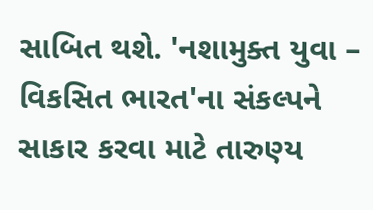સાબિત થશે. 'નશામુક્ત યુવા – વિકસિત ભારત'ના સંકલ્પને સાકાર કરવા માટે તારુણ્ય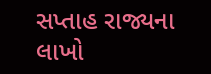સપ્તાહ રાજ્યના લાખો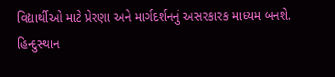વિદ્યાર્થીઓ માટે પ્રેરણા અને માર્ગદર્શનનું અસરકારક માધ્યમ બનશે.
હિન્દુસ્થાન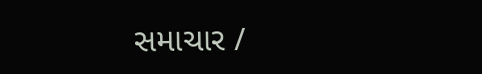સમાચાર /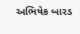અભિષેક બારડ